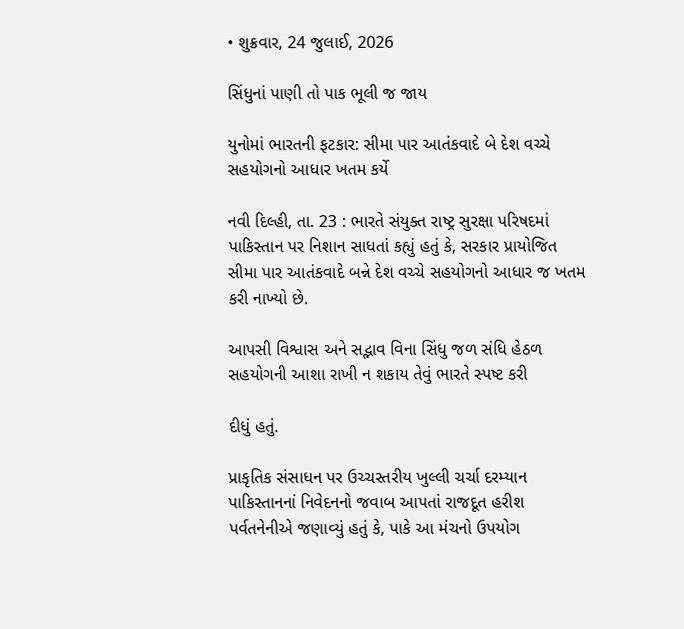• શુક્રવાર, 24 જુલાઈ, 2026

સિંધુનાં પાણી તો પાક ભૂલી જ જાય

યુનોમાં ભારતની ફટકાર: સીમા પાર આતંકવાદે બે દેશ વચ્ચે સહયોગનો આધાર ખતમ કર્યે

નવી દિલ્હી, તા. 23 : ભારતે સંયુક્ત રાષ્ટ્ર સુરક્ષા પરિષદમાં પાકિસ્તાન પર નિશાન સાધતાં કહ્યું હતું કે, સરકાર પ્રાયોજિત સીમા પાર આતંકવાદે બન્ને દેશ વચ્ચે સહયોગનો આધાર જ ખતમ કરી નાખ્યો છે.

આપસી વિશ્વાસ અને સદ્ભાવ વિના સિંધુ જળ સંધિ હેઠળ સહયોગની આશા રાખી ન શકાય તેવું ભારતે સ્પષ્ટ કરી

દીધું હતું.

પ્રાકૃતિક સંસાધન પર ઉચ્ચસ્તરીય ખુલ્લી ચર્ચા દરમ્યાન પાકિસ્તાનનાં નિવેદનનો જવાબ આપતાં રાજદૂત હરીશ પર્વતનેનીએ જણાવ્યું હતું કે, પાકે આ મંચનો ઉપયોગ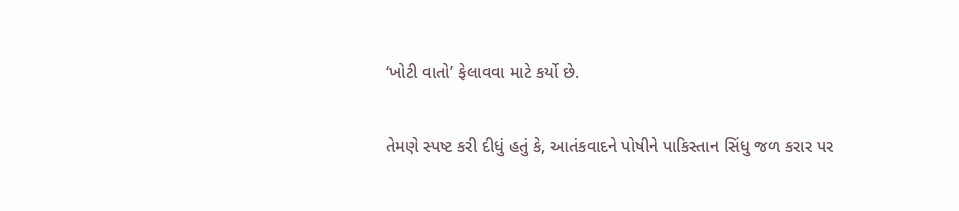‘ખોટી વાતો’ ફેલાવવા માટે કર્યો છે.

તેમણે સ્પષ્ટ કરી દીધું હતું કે, આતંકવાદને પોષીને પાકિસ્તાન સિંધુ જળ કરાર પર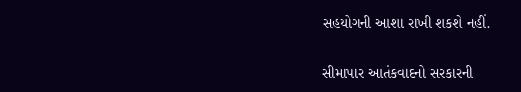સહયોગની આશા રાખી શકશે નહીં.

સીમાપાર આતંકવાદનો સરકારની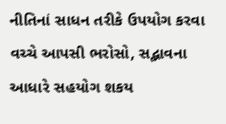નીતિનાં સાધન તરીકે ઉપયોગ કરવા વચ્ચે આપસી ભરોસો, સદ્ભાવના આધારે સહયોગ શકય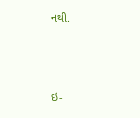નથી.





ઇ-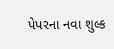પેપરના નવા શુલ્ક